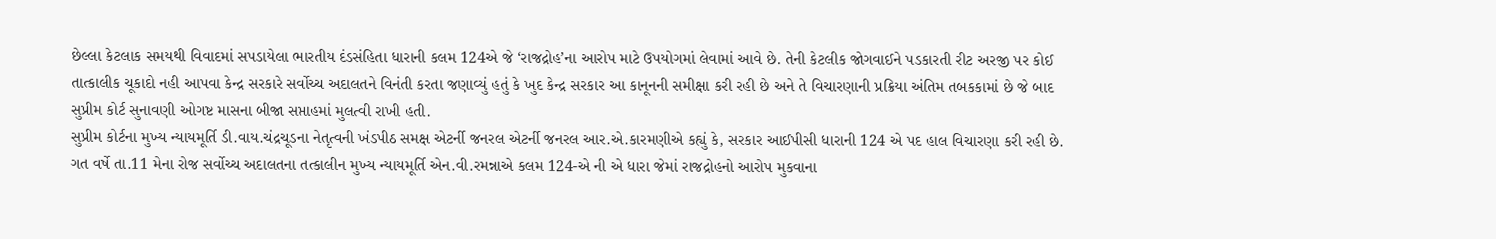છેલ્લા કેટલાક સમયથી વિવાદમાં સપડાયેલા ભારતીય દંડસંહિતા ધારાની કલમ 124એ જે ‘રાજદ્રોહ’ના આરોપ માટે ઉપયોગમાં લેવામાં આવે છે. તેની કેટલીક જોગવાઈને પડકારતી રીટ અરજી પર કોઈ તાત્કાલીક ચૂકાદો નહી આપવા કેન્દ્ર સરકારે સર્વોચ્ચ અદાલતને વિનંતી કરતા જણાવ્યું હતું કે ખુદ કેન્દ્ર સરકાર આ કાનૂનની સમીક્ષા કરી રહી છે અને તે વિચારણાની પ્રક્રિયા અંતિમ તબકકામાં છે જે બાદ સુપ્રીમ કોર્ટ સુનાવણી ઓગષ્ટ માસના બીજા સપ્તાહમાં મુલત્વી રાખી હતી.
સુપ્રીમ કોર્ટના મુખ્ય ન્યાયમૂર્તિ ડી.વાય.ચંદ્રચૂડના નેતૃત્વની ખંડપીઠ સમક્ષ એટર્ની જનરલ એટર્ની જનરલ આર.એ.કારમણીએ કહ્યું કે, સરકાર આઈપીસી ધારાની 124 એ પદ હાલ વિચારણા કરી રહી છે. ગત વર્ષે તા.11 મેના રોજ સર્વોચ્ચ અદાલતના તત્કાલીન મુખ્ય ન્યાયમૂર્તિ એન.વી.રમન્નાએ કલમ 124-એ ની એ ધારા જેમાં રાજદ્રોહનો આરોપ મુકવાના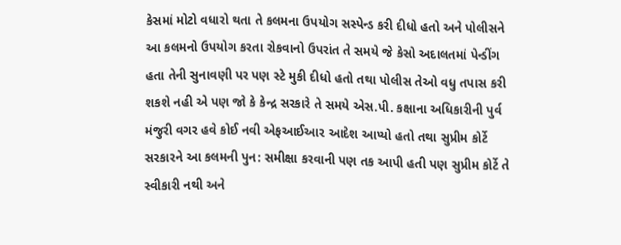કેસમાં મોટો વધારો થતા તે કલમના ઉપયોગ સસ્પેન્ડ કરી દીધો હતો અને પોલીસને આ કલમનો ઉપયોગ કરતા રોકવાનો ઉપરાંત તે સમયે જે કેસો અદાલતમાં પેન્ડીંગ હતા તેની સુનાવણી પર પણ સ્ટે મુકી દીધો હતો તથા પોલીસ તેઓ વધુ તપાસ કરી શકશે નહી એ પણ જો કે કેન્દ્ર સરકારે તે સમયે એસ.પી. કક્ષાના અધિકારીની પુર્વ મંજુરી વગર હવે કોઈ નવી એફઆઈઆર આદેશ આપ્યો હતો તથા સુપ્રીમ કોર્ટે સરકારને આ કલમની પુન: સમીક્ષા કરવાની પણ તક આપી હતી પણ સુપ્રીમ કોર્ટે તે સ્વીકારી નથી અને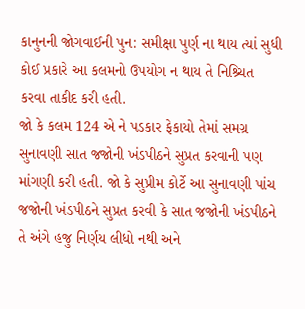કાનુનની જોગવાઈની પુન: સમીક્ષા પુર્ણ ના થાય ત્યાં સુધી કોઈ પ્રકારે આ કલમનો ઉપયોગ ન થાય તે નિશ્ર્ચિત કરવા તાકીદ કરી હતી.
જો કે કલમ 124 એ ને પડકાર ફેકાયો તેમાં સમગ્ર સુનાવણી સાત જજોની ખંડપીઠને સુપ્રત કરવાની પણ માંગણી કરી હતી. જો કે સુપ્રીમ કોર્ટે આ સુનાવણી પાંચ જજોની ખંડપીઠને સુપ્રત કરવી કે સાત જજોની ખંડપીઠને તે અંગે હજુ નિર્ણય લીધો નથી અને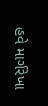હવે માર્ગરેખા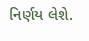નિર્ણય લેશે.